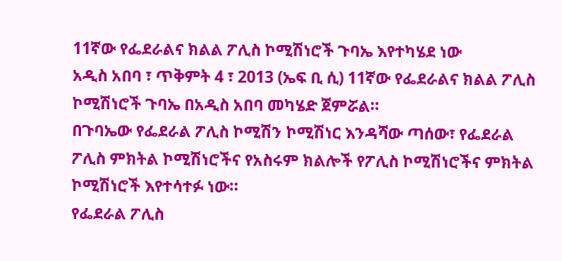11ኛው የፌደራልና ክልል ፖሊስ ኮሚሽነሮች ጉባኤ እየተካሄደ ነው
አዲስ አበባ ፣ ጥቅምት 4 ፣ 2013 (ኤፍ ቢ ሲ) 11ኛው የፌደራልና ክልል ፖሊስ ኮሚሽነሮች ጉባኤ በአዲስ አበባ መካሄድ ጀምሯል።
በጉባኤው የፌደራል ፖሊስ ኮሚሽን ኮሚሽነር እንዳሻው ጣሰው፣ የፌደራል ፖሊስ ምክትል ኮሚሽነሮችና የአስሩም ክልሎች የፖሊስ ኮሚሽነሮችና ምክትል ኮሚሽነሮች እየተሳተፉ ነው።
የፌደራል ፖሊስ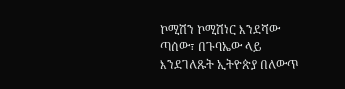ኮሚሽን ኮሚሽነር እንደሻው ጣሰው፣ በጉባኤው ላይ እንደገለጹት ኢትዮጵያ በለውጥ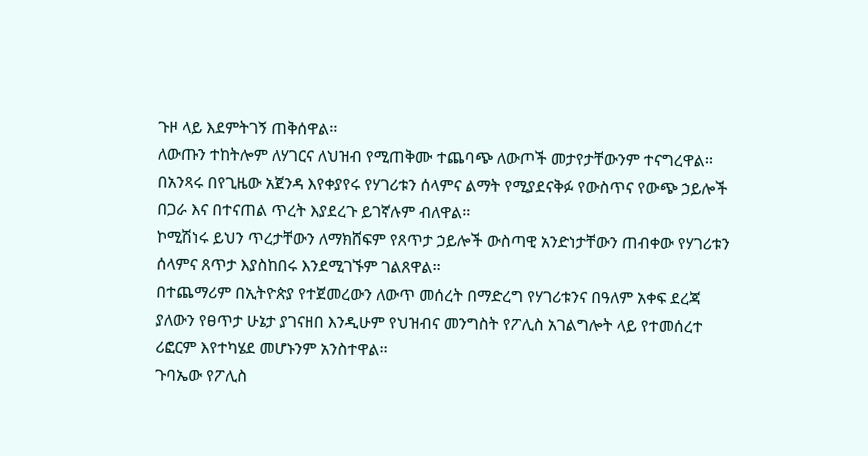ጉዞ ላይ እደምትገኝ ጠቅሰዋል፡፡
ለውጡን ተከትሎም ለሃገርና ለህዝብ የሚጠቅሙ ተጨባጭ ለውጦች መታየታቸውንም ተናግረዋል፡፡
በአንጻሩ በየጊዜው አጀንዳ እየቀያየሩ የሃገሪቱን ሰላምና ልማት የሚያደናቅፉ የውስጥና የውጭ ኃይሎች በጋራ እና በተናጠል ጥረት እያደረጉ ይገኛሉም ብለዋል፡፡
ኮሚሽነሩ ይህን ጥረታቸውን ለማክሸፍም የጸጥታ ኃይሎች ውስጣዊ አንድነታቸውን ጠብቀው የሃገሪቱን ሰላምና ጸጥታ እያስከበሩ እንደሚገኙም ገልጸዋል፡፡
በተጨማሪም በኢትዮጵያ የተጀመረውን ለውጥ መሰረት በማድረግ የሃገሪቱንና በዓለም አቀፍ ደረጃ ያለውን የፀጥታ ሁኔታ ያገናዘበ እንዲሁም የህዝብና መንግስት የፖሊስ አገልግሎት ላይ የተመሰረተ ሪፎርም እየተካሄደ መሆኑንም አንስተዋል፡፡
ጉባኤው የፖሊስ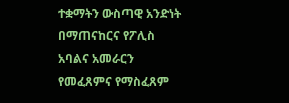ተቋማትን ውስጣዊ አንድነት በማጠናከርና የፖሊስ አባልና አመራርን የመፈጸምና የማስፈጸም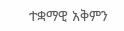ተቋማዊ አቅምን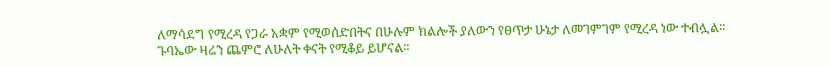ለማሳደግ የሚረዳ የጋራ አቋም የሚወሰድበትና በሁሉም ክልሎች ያለውን የፀጥታ ሁኔታ ለመገምገም የሚረዳ ነው ተብሏል፡፡
ጉባኤው ዛሬን ጨምሮ ለሁለት ቀናት የሚቆይ ይሆናል፡፡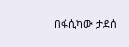በፋሲካው ታደሰ